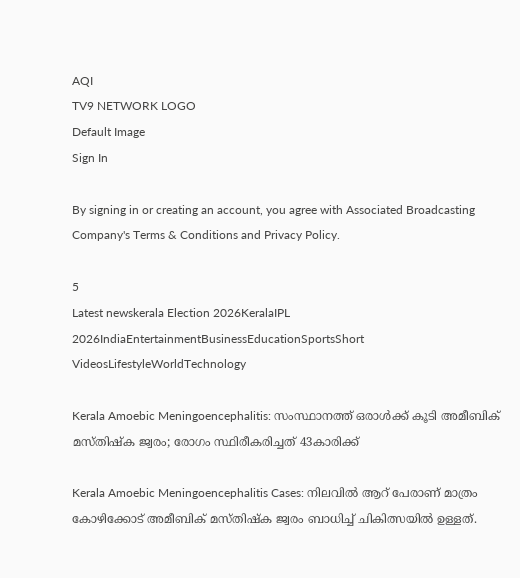AQI
TV9 NETWORK LOGO
Default Image
Sign In

By signing in or creating an account, you agree with Associated Broadcasting Company's Terms & Conditions and Privacy Policy.

5
Latest newskerala Election 2026KeralaIPL 2026IndiaEntertainmentBusinessEducationSportsShort VideosLifestyleWorldTechnology

Kerala Amoebic Meningoencephalitis: സംസ്ഥാനത്ത് ഒരാൾക്ക് കൂടി അമീബിക് മസ്തിഷ്ക ജ്വരം; രോഗം സ്ഥിരീകരിച്ചത് 43കാരിക്ക്

Kerala Amoebic Meningoencephalitis Cases: നിലവിൽ ആറ് പേരാണ് മാത്രം കോഴിക്കോട് അമീബിക് മസ്തിഷ്ക ജ്വരം ബാധിച്ച് ചികിത്സയിൽ ഉള്ളത്.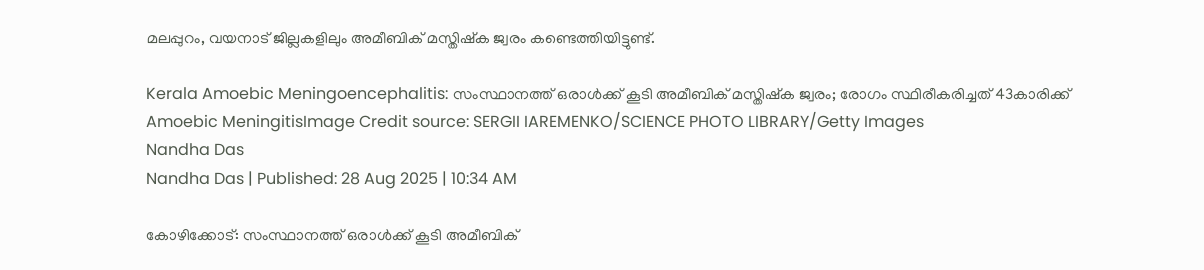മലപ്പുറം, വയനാട് ജില്ലകളിലും അമീബിക് മസ്തിഷ്‌ക ജ്വരം കണ്ടെത്തിയിട്ടുണ്ട്.

Kerala Amoebic Meningoencephalitis: സംസ്ഥാനത്ത് ഒരാൾക്ക് കൂടി അമീബിക് മസ്തിഷ്ക ജ്വരം; രോഗം സ്ഥിരീകരിച്ചത് 43കാരിക്ക്
Amoebic MeningitisImage Credit source: SERGII IAREMENKO/SCIENCE PHOTO LIBRARY/Getty Images
Nandha Das
Nandha Das | Published: 28 Aug 2025 | 10:34 AM

കോഴിക്കോട്: സംസ്ഥാനത്ത് ഒരാൾക്ക് കൂടി അമീബിക്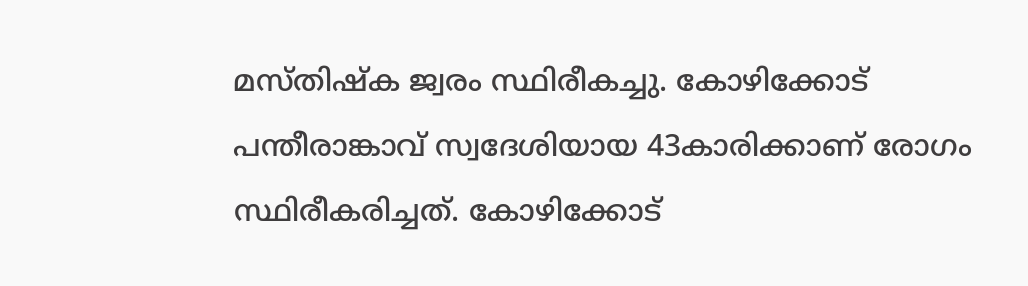മസ്തിഷ്ക ജ്വരം സ്ഥിരീകച്ചു. കോഴിക്കോട് പന്തീരാങ്കാവ് സ്വദേശിയായ 43കാരിക്കാണ് രോഗം സ്ഥിരീകരിച്ചത്. കോഴിക്കോട്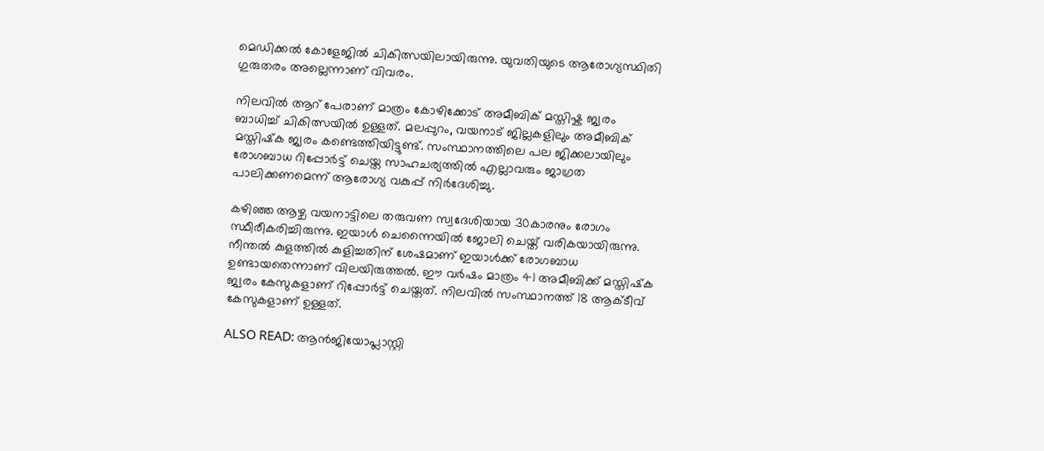മെഡിക്കൽ കോളേജിൽ ചികിത്സയിലായിരുന്നു. യുവതിയുടെ ആരോഗ്യസ്ഥിതി ഗുരുതരം അല്ലെന്നാണ് വിവരം.

നിലവിൽ ആറ് പേരാണ് മാത്രം കോഴിക്കോട് അമീബിക് മസ്തിഷ്ക ജ്വരം ബാധിച്ച് ചികിത്സയിൽ ഉള്ളത്. മലപ്പുറം, വയനാട് ജില്ലകളിലും അമീബിക് മസ്തിഷ്‌ക ജ്വരം കണ്ടെത്തിയിട്ടുണ്ട്. സംസ്ഥാനത്തിലെ പല ജിക്കലായിലും രോഗബാധ റിപ്പോർട്ട് ചെയ്ത സാഹചര്യത്തിൽ എല്ലാവരും ജാഗ്രത പാലിക്കണമെന്ന് ആരോഗ്യ വകുപ്പ് നിർദേശിച്ചു.

കഴിഞ്ഞ ആഴ്ച വയനാട്ടിലെ തരുവണ സ്വദേശിയായ 30കാരനും രോഗം സ്ഥീരീകരിച്ചിരുന്നു. ഇയാൾ ചെന്നൈയിൽ ജോലി ചെയ്ത് വരികയായിരുന്നു. നീന്തൽ കുളത്തിൽ കുളിച്ചതിന് ശേഷമാണ് ഇയാൾക്ക് രോഗബാധ ഉണ്ടായതെന്നാണ് വിലയിരുത്തൽ. ഈ വർഷം മാത്രം 41 അമീബിക്ക് മസ്തിഷ്‌ക ജ്വരം കേസുകളാണ് റിപ്പോർട്ട് ചെയ്തത്. നിലവിൽ സംസ്ഥാനത്ത് 18 ആക്ടീവ് കേസുകളാണ് ഉള്ളത്.

ALSO READ: ആന്‍ജിയോപ്ലാസ്റ്റി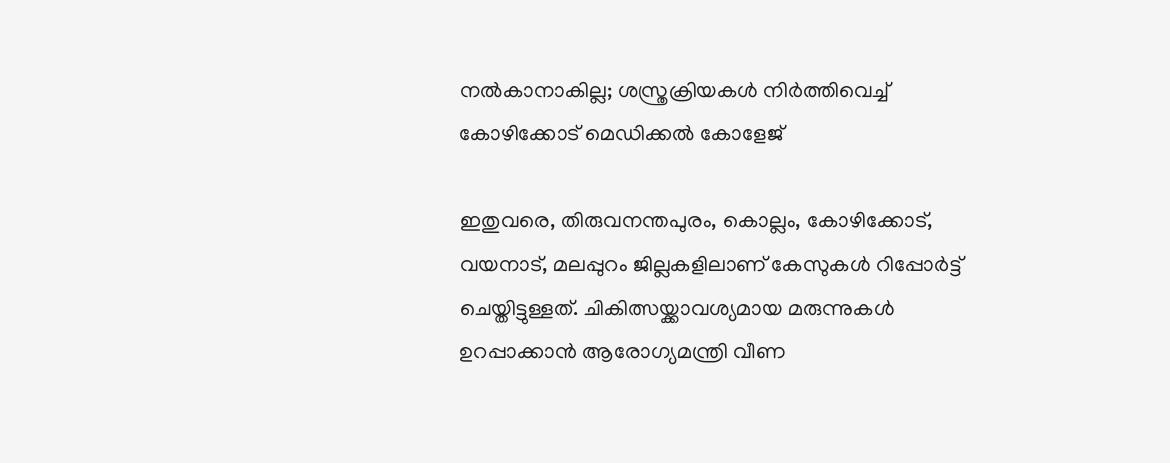നല്‍കാനാകില്ല; ശസ്ത്രക്രിയകള്‍ നിര്‍ത്തിവെച്ച് കോഴിക്കോട് മെഡിക്കല്‍ കോളേജ്

ഇതുവരെ, തിരുവനന്തപുരം, കൊല്ലം, കോഴിക്കോട്, വയനാട്, മലപ്പുറം ജില്ലകളിലാണ് കേസുകൾ റിപ്പോർട്ട് ചെയ്തിട്ടുള്ളത്. ചികിത്സയ്ക്കാവശ്യമായ മരുന്നുകൾ ഉറപ്പാക്കാൻ ആരോഗ്യമന്ത്രി വീണ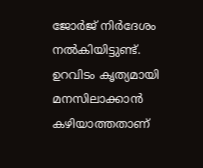ജോർജ് നിർദേശം നൽകിയിട്ടുണ്ട്. ഉറവിടം കൃത്യമായി മനസിലാക്കാൻ കഴിയാത്തതാണ്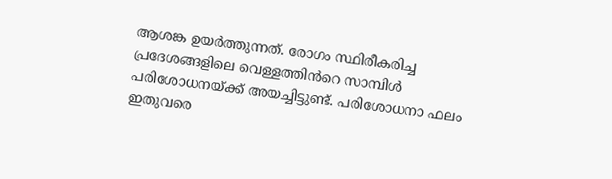ആശങ്ക ഉയർത്തുന്നത്. രോഗം സ്ഥിരീകരിച്ച പ്രദേശങ്ങളിലെ വെള്ളത്തിൻറെ സാമ്പിൾ പരിശോധനയ്ക്ക് അയച്ചിട്ടുണ്ട്. പരിശോധനാ ഫലം ഇതുവരെ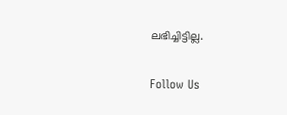ലഭിച്ചിട്ടില്ല.

Follow Us